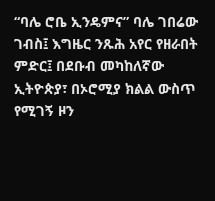“ባሌ ሮቤ ኢንዴምና” ባሌ ገበሬው ገብስ፤ እግዜር ንጹሕ አየር የዘራበት ምድር፤ በደቡብ መካከለኛው ኢትዮጵያ፣ በኦሮሚያ ክልል ውስጥ የሚገኝ ዞን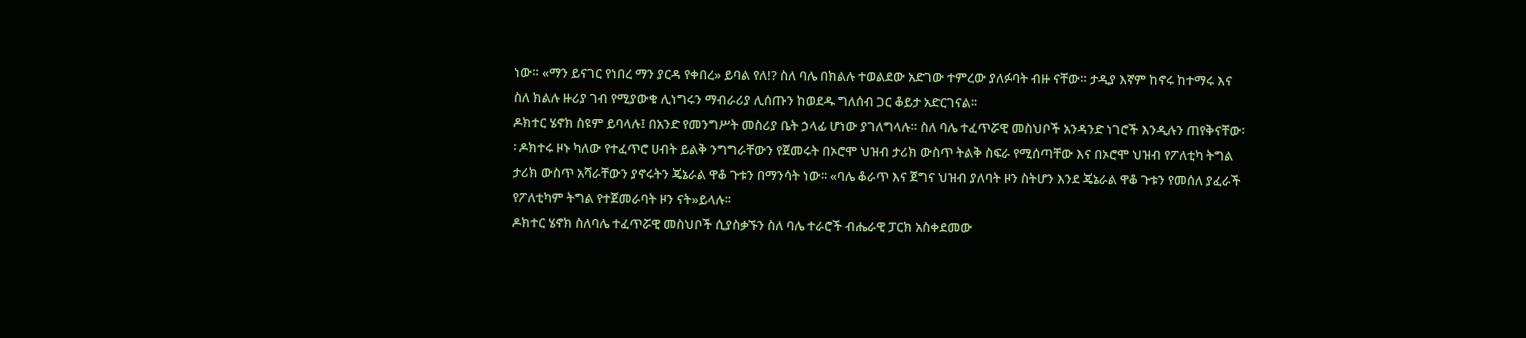ነው። «ማን ይናገር የነበረ ማን ያርዳ የቀበረ» ይባል የለ!? ስለ ባሌ በክልሉ ተወልደው አድገው ተምረው ያለፉባት ብዙ ናቸው። ታዲያ እኛም ከኖሩ ከተማሩ እና ስለ ክልሉ ዙሪያ ገብ የሚያውቁ ሊነግሩን ማብራሪያ ሊሰጡን ከወደዱ ግለሰብ ጋር ቆይታ አድርገናል፡፡
ዶክተር ሄኖክ ስዩም ይባላሉ፤ በአንድ የመንግሥት መስሪያ ቤት ኃላፊ ሆነው ያገለግላሉ። ስለ ባሌ ተፈጥሯዊ መስህቦች አንዳንድ ነገሮች እንዲሉን ጠየቅናቸው፡፡ ዶክተሩ ዞኑ ካለው የተፈጥሮ ሀብት ይልቅ ንግግራቸውን የጀመሩት በኦሮሞ ህዝብ ታሪክ ውስጥ ትልቅ ስፍራ የሚሰጣቸው እና በኦሮሞ ህዝብ የፖለቲካ ትግል ታሪክ ውስጥ አሻራቸውን ያኖሩትን ጄኔራል ዋቆ ጉቱን በማንሳት ነው፡፡ «ባሌ ቆራጥ እና ጀግና ህዝብ ያለባት ዞን ስትሆን እንደ ጄኔራል ዋቆ ጉቱን የመሰለ ያፈራች የፖለቲካም ትግል የተጀመራባት ዞን ናት»ይላሉ፡፡
ዶክተር ሄኖክ ስለባሌ ተፈጥሯዊ መስህቦች ሲያስቃኙን ስለ ባሌ ተራሮች ብሔራዊ ፓርክ አስቀደመው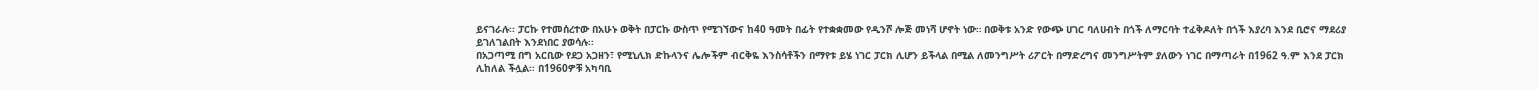ይናገራሉ፡፡ ፓርኩ የተመሰረተው በአሁኑ ወቅት በፓርኩ ውስጥ የሚገኘውና ከ40 ዓመት በፊት የተቋቋመው የዲንሾ ሎጅ መነሻ ሆኖት ነው። በወቅቱ አንድ የውጭ ሀገር ባለሀብት በጎች ለማርባት ተፈቅዶለት በጎች እያረባ እንደ ቢሮና ማደሪያ ይገለገልበት እንደነበር ያወሳሉ፡፡
በአጋጣሚ በግ አርቢው የደጋ አጋዘን፣ የሚኒሊክ ድኩላንና ሌሎችም ብርቅዬ እንስሳቶችን በማየቱ ይሄ ነገር ፓርክ ሊሆን ይችላል በሚል ለመንግሥት ሪፖርት በማድረግና መንግሥትም ያለውን ነገር በማጣራት በ1962 ዓ.ም እንደ ፓርክ ሊከለል ችሏል፡፡ በ1960ዎቹ አካባቢ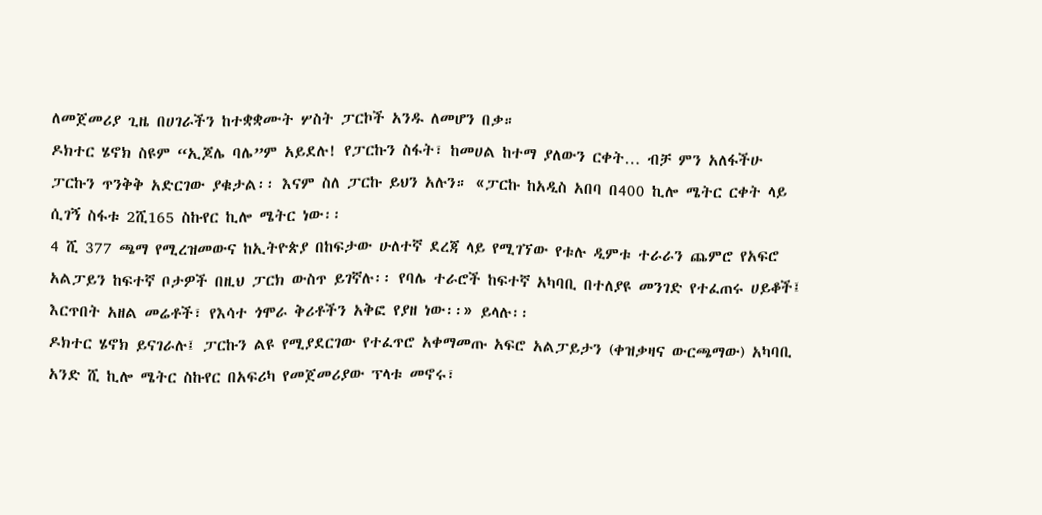ለመጀመሪያ ጊዜ በሀገራችን ከተቋቋሙት ሦስት ፓርኮች አንዱ ለመሆን በቃ።
ዶክተር ሄኖክ ስዩም “ኢጆሌ ባሌ”ም አይደሉ! የፓርኩን ስፋት፣ ከመሀል ከተማ ያለውን ርቀት… ብቻ ምን አለፋችሁ ፓርኩን ጥንቅቅ አድርገው ያቁታል፡፡ እናም ስለ ፓርኩ ይህን አሉን። «ፓርኩ ከአዲስ አበባ በ400 ኪሎ ሜትር ርቀት ላይ ሲገኝ ስፋቱ 2ሺ165 ስኩየር ኪሎ ሜትር ነው፡፡
4 ሺ 377 ጫማ የሚረዝመውና ከኢትዮጵያ በከፍታው ሁለተኛ ደረጃ ላይ የሚገኘው የቱሉ ዲምቱ ተራራን ጨምሮ የአፍሮ አልፓይን ከፍተኛ ቦታዎች በዚህ ፓርክ ውስጥ ይገኛሉ፡፡ የባሌ ተራሮች ከፍተኛ አካባቢ በተለያዩ መንገድ የተፈጠሩ ሀይቆች፤ እርጥበት አዘል መሬቶች፣ የእሳተ ጎሞራ ቅሪቶችን አቅፎ የያዘ ነው፡፡» ይላሉ፡፡
ዶክተር ሄኖክ ይናገራሉ፤ ፓርኩን ልዩ የሚያደርገው የተፈጥሮ አቀማመጡ አፍሮ አልፓይታን (ቀዝቃዛና ውርጫማው) አካባቢ አንድ ሺ ኪሎ ሜትር ስኩየር በአፍሪካ የመጀመሪያው ፕላቱ መኖሩ፣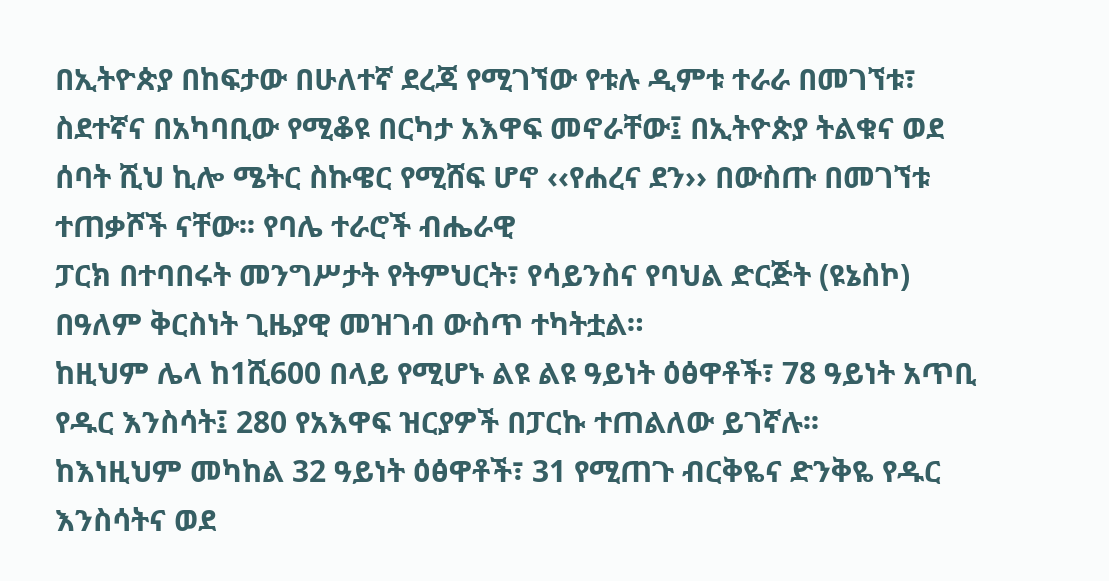በኢትዮጵያ በከፍታው በሁለተኛ ደረጃ የሚገኘው የቱሉ ዲምቱ ተራራ በመገኘቱ፣ ስደተኛና በአካባቢው የሚቆዩ በርካታ አእዋፍ መኖራቸው፤ በኢትዮጵያ ትልቁና ወደ ሰባት ሺህ ኪሎ ሜትር ስኩዌር የሚሸፍ ሆኖ ‹‹የሐረና ደን›› በውስጡ በመገኘቱ ተጠቃሾች ናቸው፡፡ የባሌ ተራሮች ብሔራዊ
ፓርክ በተባበሩት መንግሥታት የትምህርት፣ የሳይንስና የባህል ድርጅት (ዩኔስኮ) በዓለም ቅርስነት ጊዜያዊ መዝገብ ውስጥ ተካትቷል።
ከዚህም ሌላ ከ1ሺ600 በላይ የሚሆኑ ልዩ ልዩ ዓይነት ዕፅዋቶች፣ 78 ዓይነት አጥቢ የዱር እንስሳት፤ 280 የአእዋፍ ዝርያዎች በፓርኩ ተጠልለው ይገኛሉ፡፡
ከእነዚህም መካከል 32 ዓይነት ዕፅዋቶች፣ 31 የሚጠጉ ብርቅዬና ድንቅዬ የዱር እንስሳትና ወደ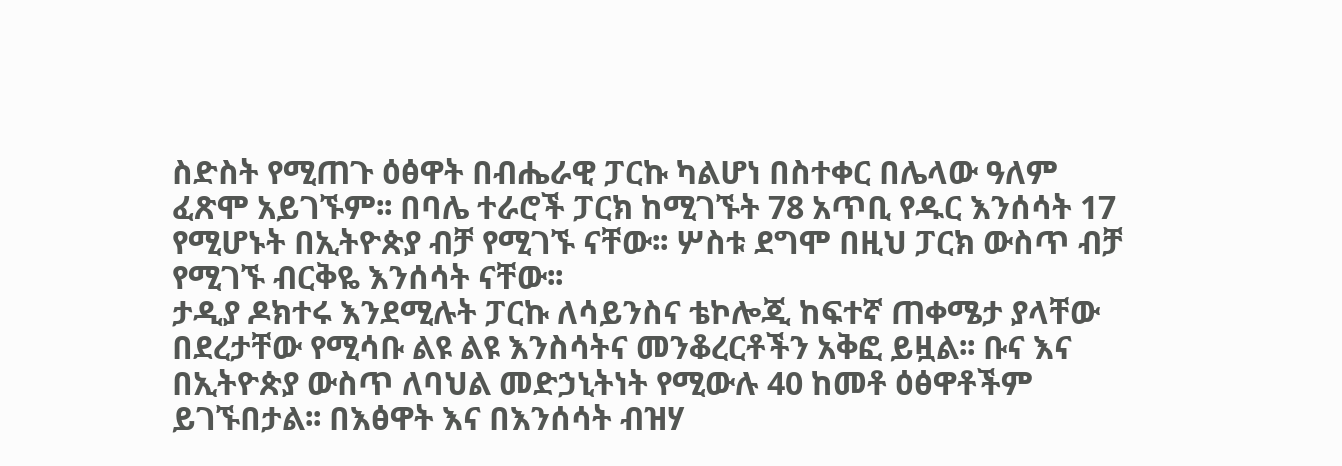ስድስት የሚጠጉ ዕፅዋት በብሔራዊ ፓርኩ ካልሆነ በስተቀር በሌላው ዓለም ፈጽሞ አይገኙም፡፡ በባሌ ተራሮች ፓርክ ከሚገኙት 78 አጥቢ የዱር እንሰሳት 17 የሚሆኑት በኢትዮጵያ ብቻ የሚገኙ ናቸው፡፡ ሦስቱ ደግሞ በዚህ ፓርክ ውስጥ ብቻ የሚገኙ ብርቅዬ እንሰሳት ናቸው፡፡
ታዲያ ዶክተሩ እንደሚሉት ፓርኩ ለሳይንስና ቴኮሎጂ ከፍተኛ ጠቀሜታ ያላቸው በደረታቸው የሚሳቡ ልዩ ልዩ እንስሳትና መንቆረርቶችን አቅፎ ይዟል፡፡ ቡና እና በኢትዮጵያ ውስጥ ለባህል መድኃኒትነት የሚውሉ 40 ከመቶ ዕፅዋቶችም ይገኙበታል፡፡ በእፅዋት እና በእንሰሳት ብዝሃ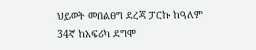ህይወት መበልፀግ ደረጃ ፓርኩ ከዓለም 34ኛ ከአፍሪካ ደግሞ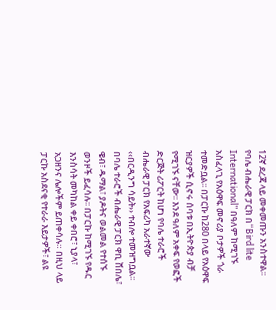12ኛ ደረጃ ላይ መቀመጡን አንስተዋል፡፡
የባሌ ብሔራዊ ፓርክ በ“Bird lite International” በዓለም ከሚገኙ አስፈላጊ የአዕዋፍ መኖሪያ ቦታዎች ጎራ ተመድቧል፡፡ በፓርኩ ከ280 በላይ የአዕዋፍ ዝርያዎች ሲኖሩ ሰባቱ በኢትዮጵያ ብቻ የሚገኙ ናቸው፡፡ እንደ ዓለም አቀፍ የወፎች ድርጅት ሪፖርት ከሆነ የባሌ ተራሮች ብሔራዊ ፓርክ የአፍሪካ አራተኛው ‹‹በርዲንግ ሳይት›› ተብሎ ተመዝግቧል፡፡
በባሌ ተራሮች ብሔራዊ ፓርክ ዋቢ ሸበሌ፣ ዌብ፣ ዱማል፣ ያዶትና ወልመል የተሰኙ ወንዞች ይፈሳሉ፡፡ በፓርኩ ከሚገኙ የዱር እንስሳት መካከል ቀይ ቀበሮ፣ ኒያላ፣ አጋዘንና ሌሎችም ይጠቀሳሉ። በዚህ ላይ ፓርኩ አስደናቂ የተራራ እይታዎች፣ ልዩ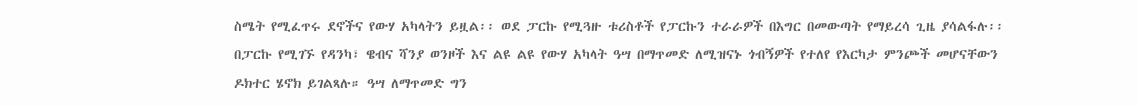ስሜት የሚፈጥሩ ደኖችና የውሃ አካላትን ይዟል፡፡ ወደ ፓርኩ የሚጓዙ ቱሪስቶች የፓርኩን ተራራዎች በእግር በመውጣት የማይረሳ ጊዜ ያሳልፋሉ፡፡
በፓርኩ የሚገኙ የዳንካ፣ ዌብና ሻንያ ወንዞች እና ልዩ ልዩ የውሃ አካላት ዓሣ በማጥመድ ለሚዝናኑ ጎብኝዎች የተለየ የእርካታ ምንጮች መሆናቸውን ዶክተር ሄኖክ ይገልጻሉ። ዓሣ ለማጥመድ ግን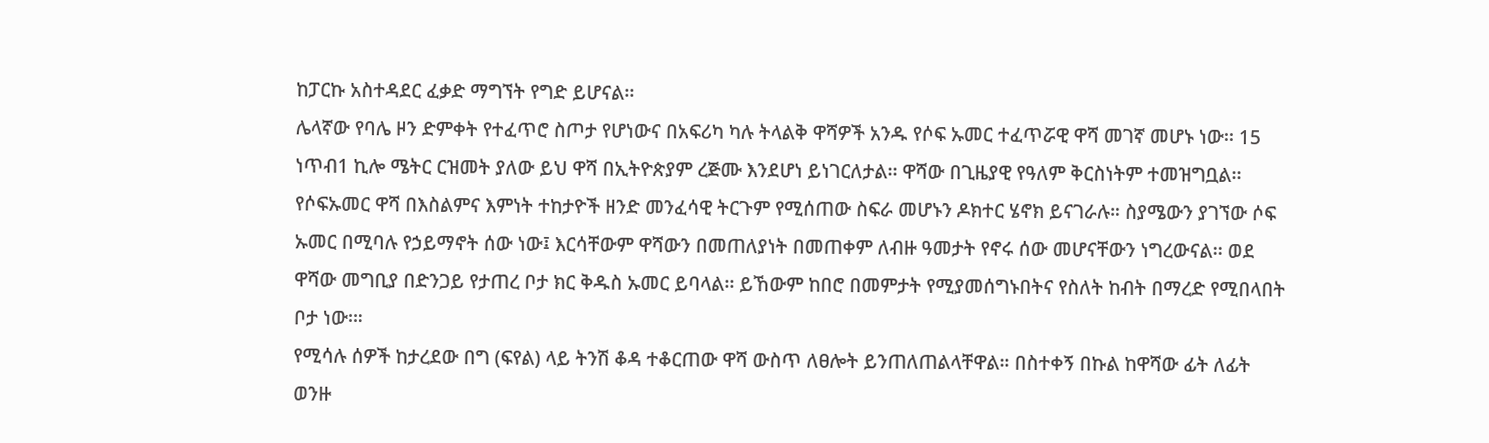ከፓርኩ አስተዳደር ፈቃድ ማግኘት የግድ ይሆናል፡፡
ሌላኛው የባሌ ዞን ድምቀት የተፈጥሮ ስጦታ የሆነውና በአፍሪካ ካሉ ትላልቅ ዋሻዎች አንዱ የሶፍ ኡመር ተፈጥሯዊ ዋሻ መገኛ መሆኑ ነው፡፡ 15 ነጥብ1 ኪሎ ሜትር ርዝመት ያለው ይህ ዋሻ በኢትዮጵያም ረጅሙ እንደሆነ ይነገርለታል፡፡ ዋሻው በጊዜያዊ የዓለም ቅርስነትም ተመዝግቧል፡፡
የሶፍኡመር ዋሻ በእስልምና እምነት ተከታዮች ዘንድ መንፈሳዊ ትርጉም የሚሰጠው ስፍራ መሆኑን ዶክተር ሄኖክ ይናገራሉ። ስያሜውን ያገኘው ሶፍ ኡመር በሚባሉ የኃይማኖት ሰው ነው፤ እርሳቸውም ዋሻውን በመጠለያነት በመጠቀም ለብዙ ዓመታት የኖሩ ሰው መሆናቸውን ነግረውናል፡፡ ወደ ዋሻው መግቢያ በድንጋይ የታጠረ ቦታ ክር ቅዱስ ኡመር ይባላል፡፡ ይኸውም ከበሮ በመምታት የሚያመሰግኑበትና የስለት ከብት በማረድ የሚበላበት ቦታ ነው፡።
የሚሳሉ ሰዎች ከታረደው በግ (ፍየል) ላይ ትንሽ ቆዳ ተቆርጠው ዋሻ ውስጥ ለፀሎት ይንጠለጠልላቸዋል። በስተቀኝ በኩል ከዋሻው ፊት ለፊት ወንዙ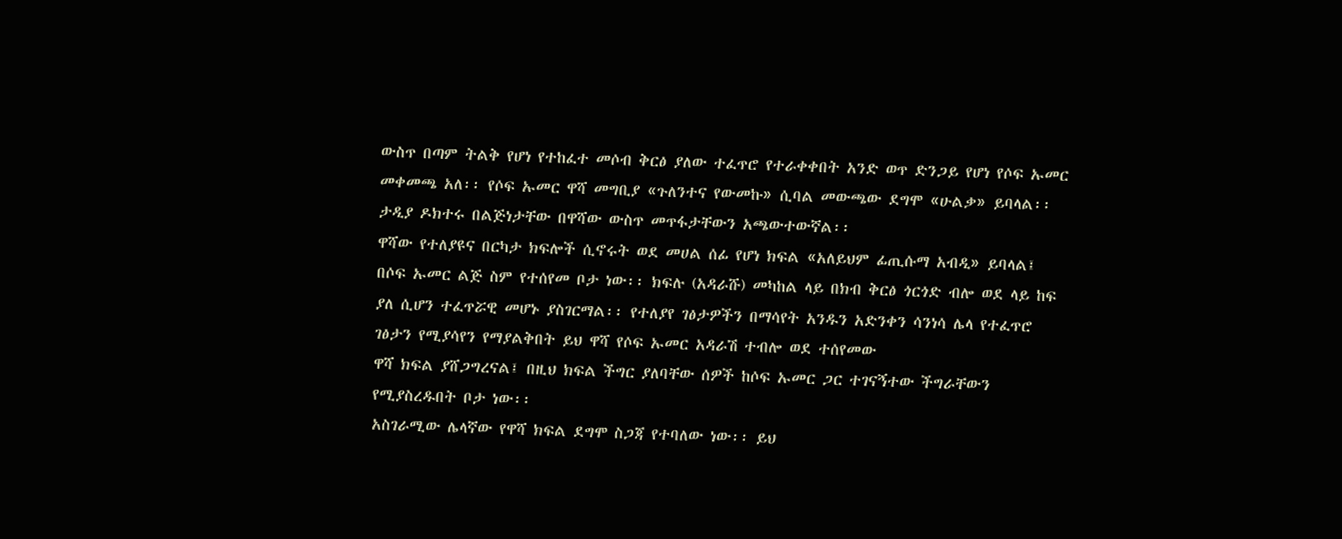ውስጥ በጣም ትልቅ የሆነ የተከፈተ መሶብ ቅርፅ ያለው ተፈጥሮ የተራቀቀበት አንድ ወጥ ድንጋይ የሆነ የሶፍ ኡመር መቀመጫ አለ፡፡ የሶፍ ኡመር ዋሻ መግቢያ «ጉለንተና የውመኩ» ሲባል መውጫው ደግሞ «ሁልቃ» ይባላል፡፡ ታዲያ ዶክተሩ በልጅነታቸው በዋሻው ውስጥ መጥፋታቸውን አጫውተውኛል፡፡
ዋሻው የተለያዩና በርካታ ክፍሎች ሲኖሩት ወደ መሀል ሰፊ የሆነ ክፍል «አለይህም ፊጢሱማ አብዲ» ይባላል፤ በሶፍ ኡመር ልጅ ስም የተሰየመ ቦታ ነው፡፡ ክፍሉ (አዳራሹ) መካከል ላይ በክብ ቅርፅ ጎርጎድ ብሎ ወደ ላይ ከፍ ያለ ሲሆን ተፈጥሯዊ መሆኑ ያስገርማል፡፡ የተለያየ ገፅታዎችን በማሳየት አንዱን አድንቀን ሳንነሳ ሌላ የተፈጥሮ ገፅታን የሚያሳየን የማያልቅበት ይህ ዋሻ የሶፍ ኡመር አዳራሽ ተብሎ ወደ ተሰየመው
ዋሻ ክፍል ያሸጋግረናል፤ በዚህ ክፍል ችግር ያለባቸው ሰዎች ከሶፍ ኡመር ጋር ተገናኝተው ችግራቸውን የሚያስረዱበት ቦታ ነው፡፡
አስገራሚው ሌላኛው የዋሻ ክፍል ደግሞ ስጋጃ የተባለው ነው፡፡ ይህ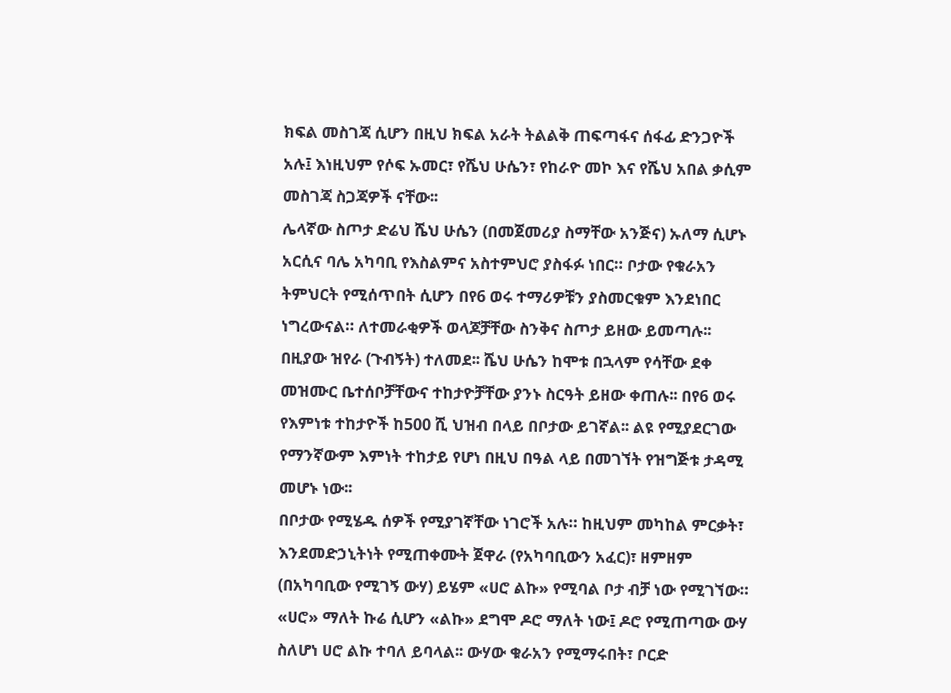ክፍል መስገጃ ሲሆን በዚህ ክፍል አራት ትልልቅ ጠፍጣፋና ሰፋፊ ድንጋዮች አሉ፤ እነዚህም የሶፍ ኡመር፣ የሼህ ሁሴን፣ የከራዮ መኮ እና የሼህ አበል ቃሲም መስገጃ ስጋጃዎች ናቸው፡፡
ሌላኛው ስጦታ ድሬህ ሼህ ሁሴን (በመጀመሪያ ስማቸው አንጅና) ኡለማ ሲሆኑ አርሲና ባሌ አካባቢ የእስልምና አስተምህሮ ያስፋፉ ነበር። ቦታው የቁራአን ትምህርት የሚሰጥበት ሲሆን በየ6 ወሩ ተማሪዎቹን ያስመርቁም እንደነበር ነግረውናል። ለተመራቂዎች ወላጆቻቸው ስንቅና ስጦታ ይዘው ይመጣሉ፡፡
በዚያው ዝየራ (ጉብኝት) ተለመደ፡፡ ሼህ ሁሴን ከሞቱ በኋላም የሳቸው ደቀ መዝሙር ቤተሰቦቻቸውና ተከታዮቻቸው ያንኑ ስርዓት ይዘው ቀጠሉ፡፡ በየ6 ወሩ የእምነቱ ተከታዮች ከ500 ሺ ህዝብ በላይ በቦታው ይገኛል፡፡ ልዩ የሚያደርገው የማንኛውም እምነት ተከታይ የሆነ በዚህ በዓል ላይ በመገኘት የዝግጅቱ ታዳሚ መሆኑ ነው፡፡
በቦታው የሚሄዱ ሰዎች የሚያገኛቸው ነገሮች አሉ። ከዚህም መካከል ምርቃት፣ እንደመድኃኒትነት የሚጠቀሙት ጀዋራ (የአካባቢውን አፈር)፣ ዘምዘም (በአካባቢው የሚገኝ ውሃ) ይሄም «ሀሮ ልኩ» የሚባል ቦታ ብቻ ነው የሚገኘው። «ሀሮ» ማለት ኩሬ ሲሆን «ልኩ» ደግሞ ዶሮ ማለት ነው፤ ዶሮ የሚጠጣው ውሃ ስለሆነ ሀሮ ልኩ ተባለ ይባላል፡፡ ውሃው ቁራአን የሚማሩበት፣ ቦርድ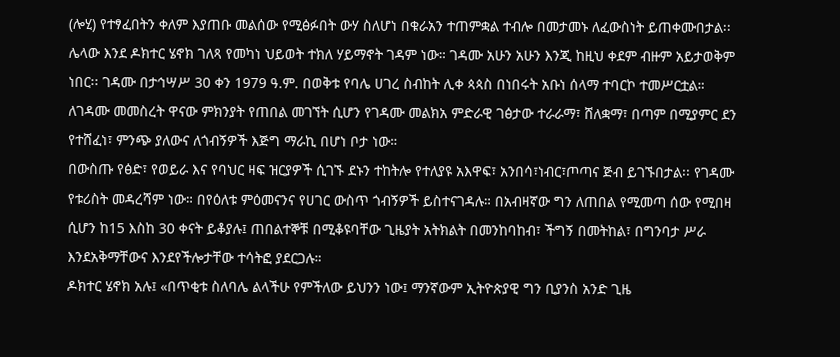(ሎሂ) የተፃፈበትን ቀለም እያጠቡ መልሰው የሚፅፉበት ውሃ ስለሆነ በቁራአን ተጠምቋል ተብሎ በመታመኑ ለፈውስነት ይጠቀሙበታል፡፡
ሌላው እንደ ዶክተር ሄኖክ ገለጻ የመካነ ህይወት ተክለ ሃይማኖት ገዳም ነው። ገዳሙ አሁን አሁን እንጂ ከዚህ ቀደም ብዙም አይታወቅም ነበር፡፡ ገዳሙ በታኅሣሥ 30 ቀን 1979 ዓ.ም. በወቅቱ የባሌ ሀገረ ስብከት ሊቀ ጳጳስ በነበሩት አቡነ ሰላማ ተባርኮ ተመሥርቷል። ለገዳሙ መመስረት ዋናው ምክንያት የጠበል መገኘት ሲሆን የገዳሙ መልክአ ምድራዊ ገፅታው ተራራማ፣ ሸለቋማ፣ በጣም በሚያምር ደን የተሸፈነ፣ ምንጭ ያለውና ለጎብኝዎች እጅግ ማራኪ በሆነ ቦታ ነው።
በውስጡ የፅድ፣ የወይራ እና የባህር ዛፍ ዝርያዎች ሲገኙ ደኑን ተከትሎ የተለያዩ አእዋፍ፣ አንበሳ፣ነብር፣ጦጣና ጅብ ይገኙበታል፡፡ የገዳሙ የቱሪስት መዳረሻም ነው። በየዕለቱ ምዕመናንና የሀገር ውስጥ ጎብኝዎች ይስተናገዳሉ። በአብዛኛው ግን ለጠበል የሚመጣ ሰው የሚበዛ ሲሆን ከ15 እስከ 30 ቀናት ይቆያሉ፤ ጠበልተኞቹ በሚቆዩባቸው ጊዜያት አትክልት በመንከባከብ፣ ችግኝ በመትከል፣ በግንባታ ሥራ እንደአቅማቸውና እንደየችሎታቸው ተሳትፎ ያደርጋሉ።
ዶክተር ሄኖክ አሉ፤ «በጥቂቱ ስለባሌ ልላችሁ የምችለው ይህንን ነው፤ ማንኛውም ኢትዮጵያዊ ግን ቢያንስ አንድ ጊዜ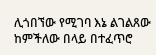ሊጎበኘው የሚገባ እኔ ልገልጸው ከምችለው በላይ በተፈጥሮ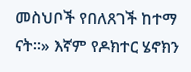መስህቦች የበለጸገች ከተማ ናት።» እኛም የዶክተር ሄኖክን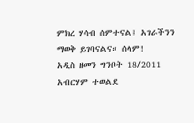ምክረ ሃሳብ ሰምተናል፤ አገራችንን ማወቅ ይገባናልና። ሰላም!
አዲስ ዘመን ግንቦት 18/2011
አብርሃም ተወልደ